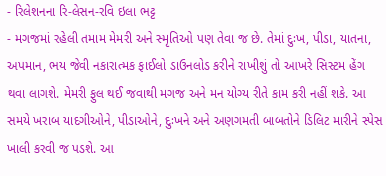- રિલેશનના રિ-લેસન-રવિ ઇલા ભટ્ટ
- મગજમાં રહેલી તમામ મેમરી અને સ્મૃતિઓ પણ તેવા જ છે. તેમાં દુઃખ, પીડા, યાતના, અપમાન, ભય જેવી નકારાત્મક ફાઈલો ડાઉનલોડ કરીને રાખીશું તો આખરે સિસ્ટમ હેંગ થવા લાગશે. મેમરી ફુલ થઈ જવાથી મગજ અને મન યોગ્ય રીતે કામ કરી નહીં શકે. આ સમયે ખરાબ યાદગીઓને, પીડાઓને, દુઃખને અને અણગમતી બાબતોને ડિલિટ મારીને સ્પેસ ખાલી કરવી જ પડશે. આ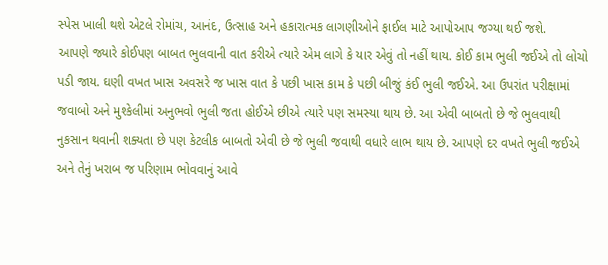સ્પેસ ખાલી થશે એટલે રોમાંચ, આનંદ, ઉત્સાહ અને હકારાત્મક લાગણીઓને ફાઈલ માટે આપોઆપ જગ્યા થઈ જશે.
આપણે જ્યારે કોઈપણ બાબત ભુલવાની વાત કરીએ ત્યારે એમ લાગે કે યાર એવું તો નહીં થાય. કોઈ કામ ભુલી જઈએ તો લોચો પડી જાય. ઘણી વખત ખાસ અવસરે જ ખાસ વાત કે પછી ખાસ કામ કે પછી બીજું કંઈ ભુલી જઈએ. આ ઉપરાંત પરીક્ષામાં જવાબો અને મુશ્કેલીમાં અનુભવો ભુલી જતા હોઈએ છીએ ત્યારે પણ સમસ્યા થાય છે. આ એવી બાબતો છે જે ભુલવાથી નુકસાન થવાની શક્યતા છે પણ કેટલીક બાબતો એવી છે જે ભુલી જવાથી વધારે લાભ થાય છે. આપણે દર વખતે ભુલી જઈએ અને તેનું ખરાબ જ પરિણામ ભોવવાનું આવે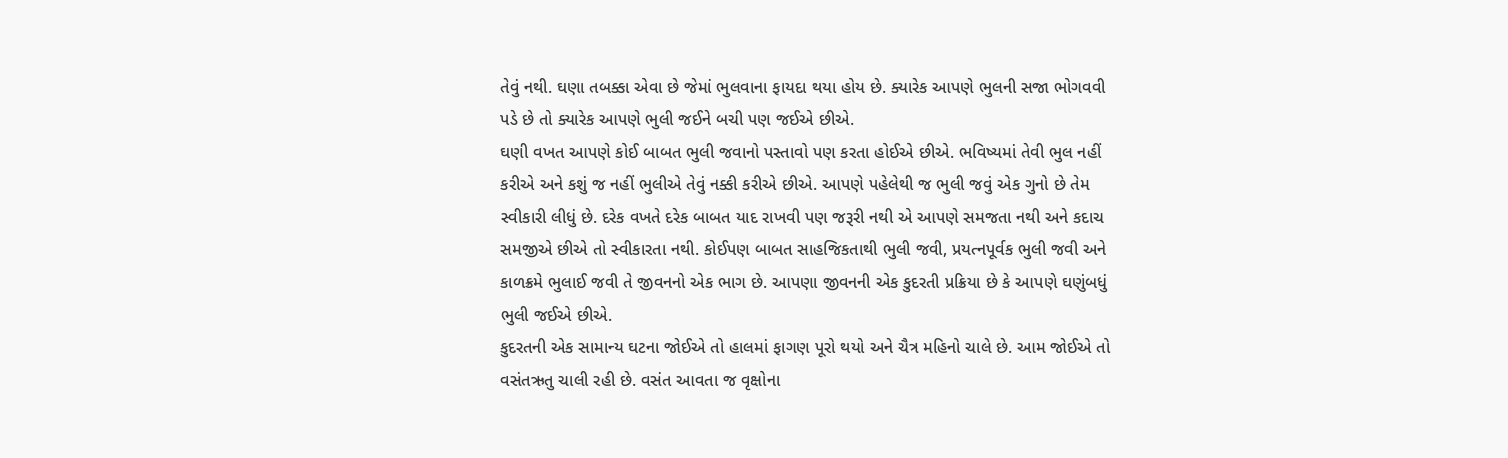તેવું નથી. ઘણા તબક્કા એવા છે જેમાં ભુલવાના ફાયદા થયા હોય છે. ક્યારેક આપણે ભુલની સજા ભોગવવી પડે છે તો ક્યારેક આપણે ભુલી જઈને બચી પણ જઈએ છીએ.
ઘણી વખત આપણે કોઈ બાબત ભુલી જવાનો પસ્તાવો પણ કરતા હોઈએ છીએ. ભવિષ્યમાં તેવી ભુલ નહીં કરીએ અને કશું જ નહીં ભુલીએ તેવું નક્કી કરીએ છીએ. આપણે પહેલેથી જ ભુલી જવું એક ગુનો છે તેમ સ્વીકારી લીધું છે. દરેક વખતે દરેક બાબત યાદ રાખવી પણ જરૂરી નથી એ આપણે સમજતા નથી અને કદાચ સમજીએ છીએ તો સ્વીકારતા નથી. કોઈપણ બાબત સાહજિકતાથી ભુલી જવી, પ્રયત્નપૂર્વક ભુલી જવી અને કાળક્રમે ભુલાઈ જવી તે જીવનનો એક ભાગ છે. આપણા જીવનની એક કુદરતી પ્રક્રિયા છે કે આપણે ઘણુંબધું ભુલી જઈએ છીએ.
કુદરતની એક સામાન્ય ઘટના જોઈએ તો હાલમાં ફાગણ પૂરો થયો અને ચૈત્ર મહિનો ચાલે છે. આમ જોઈએ તો વસંતઋતુ ચાલી રહી છે. વસંત આવતા જ વૃક્ષોના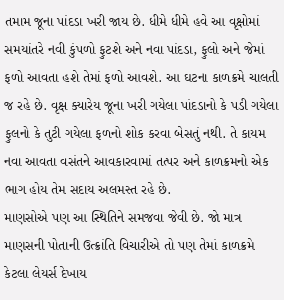તમામ જૂના પાંદડા ખરી જાય છે. ધીમે ધીમે હવે આ વૃક્ષોમાં સમયાંતરે નવી કુંપળો ફુટશે અને નવા પાંદડા, ફુલો અને જેમાં ફળો આવતા હશે તેમાં ફળો આવશે. આ ઘટના કાળક્રમે ચાલતી જ રહે છે. વૃક્ષ ક્યારેય જૂના ખરી ગયેલા પાંદડાનો કે પડી ગયેલા ફુલનો કે તુટી ગયેલા ફળનો શોક કરવા બેસતું નથી. તે કાયમ નવા આવતા વસંતને આવકારવામાં તત્પર અને કાળક્રમનો એક ભાગ હોય તેમ સદાય અલમસ્ત રહે છે.
માણસોએ પણ આ સ્થિતિને સમજવા જેવી છે. જો માત્ર માણસની પોતાની ઉત્ક્રાંતિ વિચારીએ તો પણ તેમાં કાળક્રમે કેટલા લેયર્સ દેખાય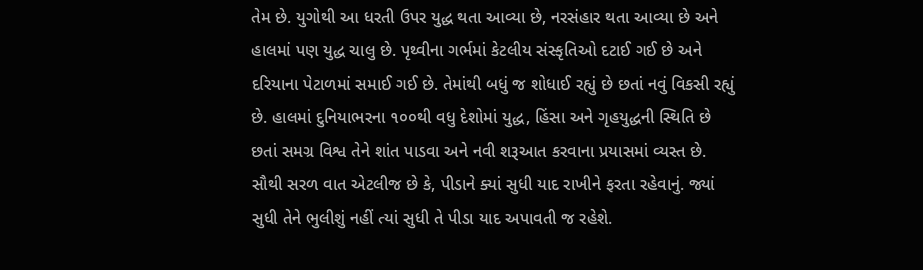તેમ છે. યુગોથી આ ધરતી ઉપર યુદ્ધ થતા આવ્યા છે, નરસંહાર થતા આવ્યા છે અને હાલમાં પણ યુદ્ધ ચાલુ છે. પૃથ્વીના ગર્ભમાં કેટલીય સંસ્કૃતિઓ દટાઈ ગઈ છે અને દરિયાના પેટાળમાં સમાઈ ગઈ છે. તેમાંથી બધું જ શોધાઈ રહ્યું છે છતાં નવું વિકસી રહ્યું છે. હાલમાં દુનિયાભરના ૧૦૦થી વધુ દેશોમાં યુદ્ધ, હિંસા અને ગૃહયુદ્ધની સ્થિતિ છે છતાં સમગ્ર વિશ્વ તેને શાંત પાડવા અને નવી શરૂઆત કરવાના પ્રયાસમાં વ્યસ્ત છે. સૌથી સરળ વાત એટલીજ છે કે, પીડાને ક્યાં સુધી યાદ રાખીને ફરતા રહેવાનું. જ્યાં સુધી તેને ભુલીશું નહીં ત્યાં સુધી તે પીડા યાદ અપાવતી જ રહેશે.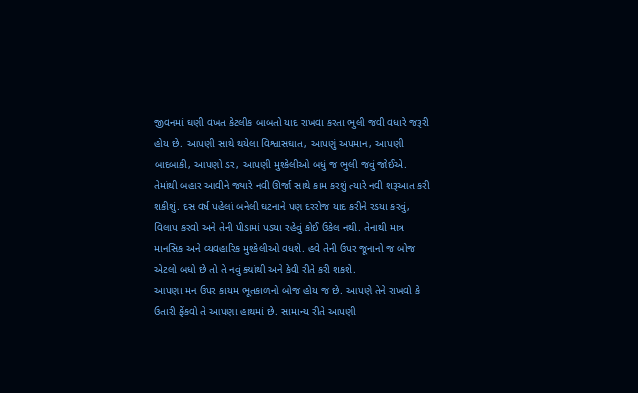જીવનમાં ઘણી વખત કેટલીક બાબતો યાદ રાખવા કરતા ભુલી જવી વધારે જરૂરી હોય છે. આપણી સાથે થયેલા વિશ્વાસઘાત, આપણું અપમાન, આપણી બાદબાકી, આપણો ડર, આપણી મુશ્કેલીઓ બધું જ ભુલી જવું જોઈએ. તેમાંથી બહાર આવીને જ્યારે નવી ઊર્જા સાથે કામ કરશું ત્યારે નવી શરૂઆત કરી શકીશું. દસ વર્ષ પહેલાં બનેલી ઘટનાને પણ દરરોજ યાદ કરીને રડયા કરવું, વિલાપ કરવો અને તેની પીડામાં પડયા રહેવું કોઈ ઉકેલ નથી. તેનાથી માત્ર માનસિક અને વ્યવહારિક મુશ્કેલીઓ વધશે. હવે તેની ઉપર જૂનાનો જ બોજ એટલો બધો છે તો તે નવું ક્યાંથી અને કેવી રીતે કરી શકશે.
આપણા મન ઉપર કાયમ ભૂતકાળનો બોજ હોય જ છે. આપણે તેને રાખવો કે ઉતારી ફેંકવો તે આપણા હાથમાં છે. સામાન્ય રીતે આપણી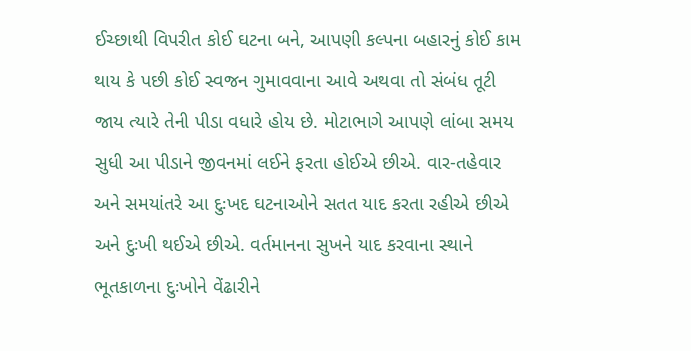ઈચ્છાથી વિપરીત કોઈ ઘટના બને, આપણી કલ્પના બહારનું કોઈ કામ થાય કે પછી કોઈ સ્વજન ગુમાવવાના આવે અથવા તો સંબંધ તૂટી જાય ત્યારે તેની પીડા વધારે હોય છે. મોટાભાગે આપણે લાંબા સમય સુધી આ પીડાને જીવનમાં લઈને ફરતા હોઈએ છીએ. વાર-તહેવાર અને સમયાંતરે આ દુઃખદ ઘટનાઓને સતત યાદ કરતા રહીએ છીએ અને દુઃખી થઈએ છીએ. વર્તમાનના સુખને યાદ કરવાના સ્થાને ભૂતકાળના દુઃખોને વેંઢારીને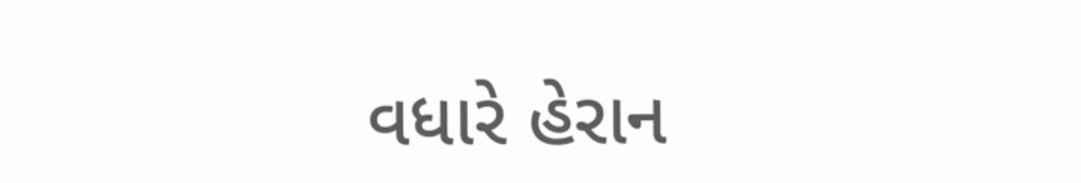વધારે હેરાન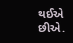થઈએ છીએ.